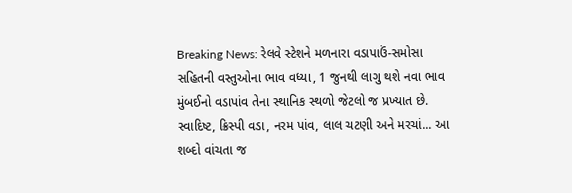Breaking News: રેલવે સ્ટેશને મળનારા વડાપાઉં-સમોસા સહિતની વસ્તુઓના ભાવ વધ્યા, 1 જુનથી લાગુ થશે નવા ભાવ
મુંબઈનો વડાપાંવ તેના સ્થાનિક સ્થળો જેટલો જ પ્રખ્યાત છે. સ્વાદિષ્ટ, ક્રિસ્પી વડા, નરમ પાંવ, લાલ ચટણી અને મરચાં... આ શબ્દો વાંચતા જ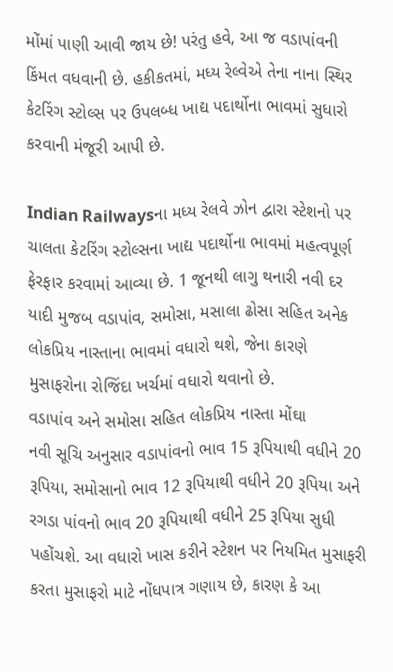મોંમાં પાણી આવી જાય છે! પરંતુ હવે, આ જ વડાપાંવની કિંમત વધવાની છે. હકીકતમાં, મધ્ય રેલ્વેએ તેના નાના સ્થિર કેટરિંગ સ્ટોલ્સ પર ઉપલબ્ધ ખાદ્ય પદાર્થોના ભાવમાં સુધારો કરવાની મંજૂરી આપી છે.

Indian Railwaysના મધ્ય રેલવે ઝોન દ્વારા સ્ટેશનો પર ચાલતા કેટરિંગ સ્ટોલ્સના ખાદ્ય પદાર્થોના ભાવમાં મહત્વપૂર્ણ ફેરફાર કરવામાં આવ્યા છે. 1 જૂનથી લાગુ થનારી નવી દર યાદી મુજબ વડાપાંવ, સમોસા, મસાલા ઢોસા સહિત અનેક લોકપ્રિય નાસ્તાના ભાવમાં વધારો થશે, જેના કારણે મુસાફરોના રોજિંદા ખર્ચમાં વધારો થવાનો છે.
વડાપાંવ અને સમોસા સહિત લોકપ્રિય નાસ્તા મોંઘા
નવી સૂચિ અનુસાર વડાપાંવનો ભાવ 15 રૂપિયાથી વધીને 20 રૂપિયા, સમોસાનો ભાવ 12 રૂપિયાથી વધીને 20 રૂપિયા અને રગડા પાંવનો ભાવ 20 રૂપિયાથી વધીને 25 રૂપિયા સુધી પહોંચશે. આ વધારો ખાસ કરીને સ્ટેશન પર નિયમિત મુસાફરી કરતા મુસાફરો માટે નોંધપાત્ર ગણાય છે, કારણ કે આ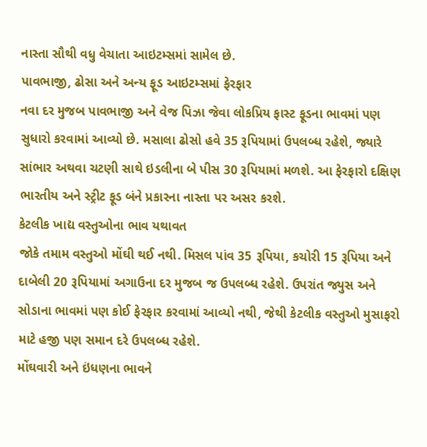નાસ્તા સૌથી વધુ વેચાતા આઇટમ્સમાં સામેલ છે.
પાવભાજી, ઢોસા અને અન્ય ફૂડ આઇટમ્સમાં ફેરફાર
નવા દર મુજબ પાવભાજી અને વેજ પિઝા જેવા લોકપ્રિય ફાસ્ટ ફૂડના ભાવમાં પણ સુધારો કરવામાં આવ્યો છે. મસાલા ઢોસો હવે 35 રૂપિયામાં ઉપલબ્ધ રહેશે, જ્યારે સાંભાર અથવા ચટણી સાથે ઇડલીના બે પીસ 30 રૂપિયામાં મળશે. આ ફેરફારો દક્ષિણ ભારતીય અને સ્ટ્રીટ ફૂડ બંને પ્રકારના નાસ્તા પર અસર કરશે.
કેટલીક ખાદ્ય વસ્તુઓના ભાવ યથાવત
જોકે તમામ વસ્તુઓ મોંઘી થઈ નથી. મિસલ પાંવ 35 રૂપિયા, કચોરી 15 રૂપિયા અને દાબેલી 20 રૂપિયામાં અગાઉના દર મુજબ જ ઉપલબ્ધ રહેશે. ઉપરાંત જ્યુસ અને સોડાના ભાવમાં પણ કોઈ ફેરફાર કરવામાં આવ્યો નથી, જેથી કેટલીક વસ્તુઓ મુસાફરો માટે હજી પણ સમાન દરે ઉપલબ્ધ રહેશે.
મોંઘવારી અને ઇંધણના ભાવને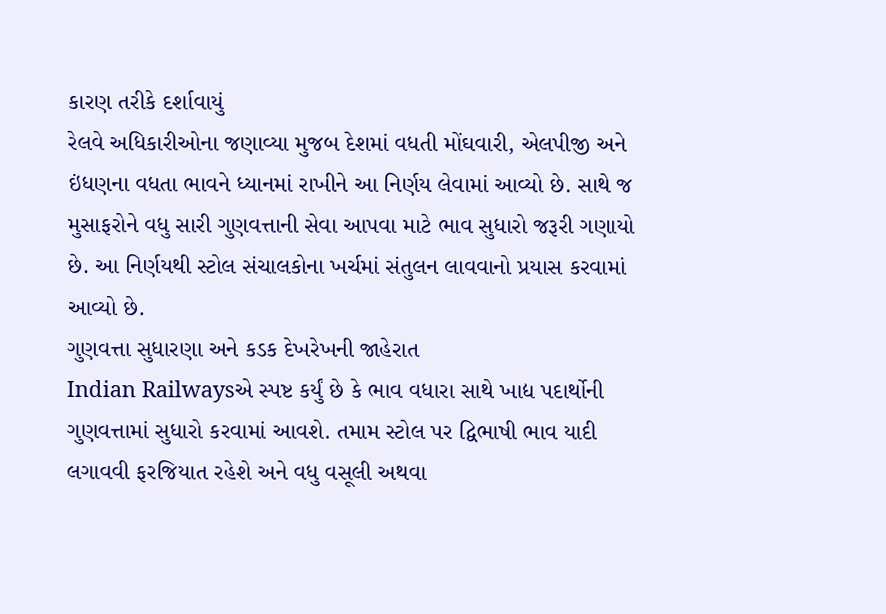કારણ તરીકે દર્શાવાયું
રેલવે અધિકારીઓના જણાવ્યા મુજબ દેશમાં વધતી મોંઘવારી, એલપીજી અને ઇંધણના વધતા ભાવને ધ્યાનમાં રાખીને આ નિર્ણય લેવામાં આવ્યો છે. સાથે જ મુસાફરોને વધુ સારી ગુણવત્તાની સેવા આપવા માટે ભાવ સુધારો જરૂરી ગણાયો છે. આ નિર્ણયથી સ્ટોલ સંચાલકોના ખર્ચમાં સંતુલન લાવવાનો પ્રયાસ કરવામાં આવ્યો છે.
ગુણવત્તા સુધારણા અને કડક દેખરેખની જાહેરાત
Indian Railwaysએ સ્પષ્ટ કર્યું છે કે ભાવ વધારા સાથે ખાદ્ય પદાર્થોની ગુણવત્તામાં સુધારો કરવામાં આવશે. તમામ સ્ટોલ પર દ્વિભાષી ભાવ યાદી લગાવવી ફરજિયાત રહેશે અને વધુ વસૂલી અથવા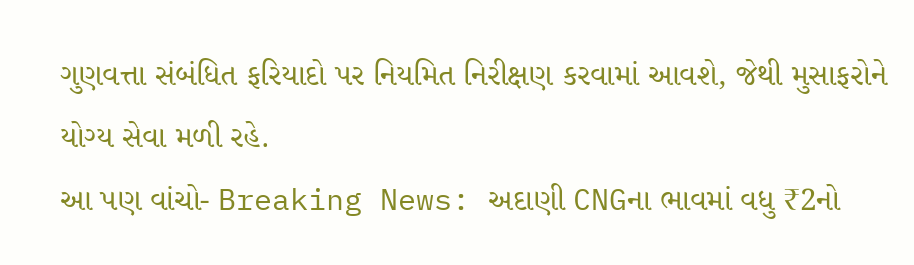ગુણવત્તા સંબંધિત ફરિયાદો પર નિયમિત નિરીક્ષણ કરવામાં આવશે, જેથી મુસાફરોને યોગ્ય સેવા મળી રહે.
આ પણ વાંચો- Breaking News: અદાણી CNGના ભાવમાં વધુ ₹2નો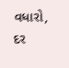વધારો, દર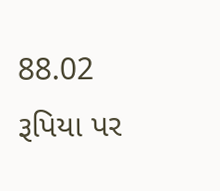88.02 રૂપિયા પર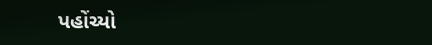પહોંચ્યો